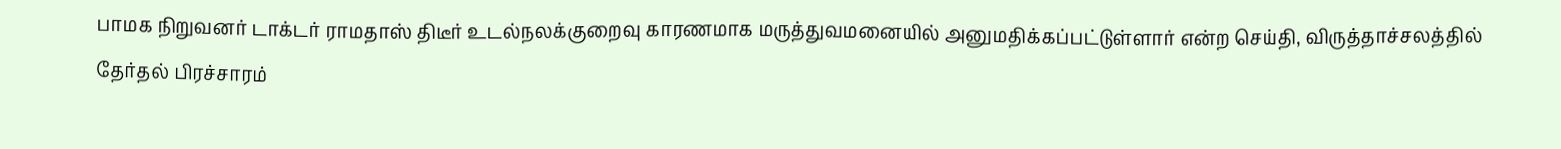பாமக நிறுவனர் டாக்டர் ராமதாஸ் திடீர் உடல்நலக்குறைவு காரணமாக மருத்துவமனையில் அனுமதிக்கப்பட்டுள்ளார் என்ற செய்தி, விருத்தாச்சலத்தில் தேர்தல் பிரச்சாரம்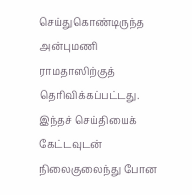செய்துகொண்டிருந்த அன்புமணி ராமதாஸிற்குத் தெரிவிக்கப்பட்டது. இந்தச் செய்தியைக் கேட்டவுடன் நிலைகுலைந்து போன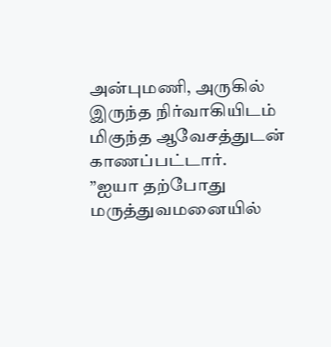அன்புமணி, அருகில் இருந்த நிர்வாகியிடம் மிகுந்த ஆவேசத்துடன் காணப்பட்டார்.
”ஐயா தற்போது மருத்துவமனையில்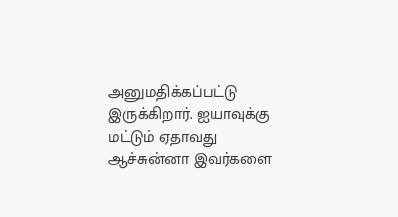அனுமதிக்கப்பட்டு இருக்கிறார். ஐயாவுக்கு மட்டும் ஏதாவது ஆச்சுன்னா இவர்களை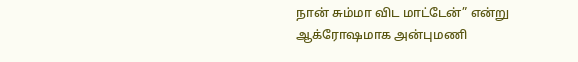நான் சும்மா விட மாட்டேன்” என்று ஆக்ரோஷமாக அன்புமணி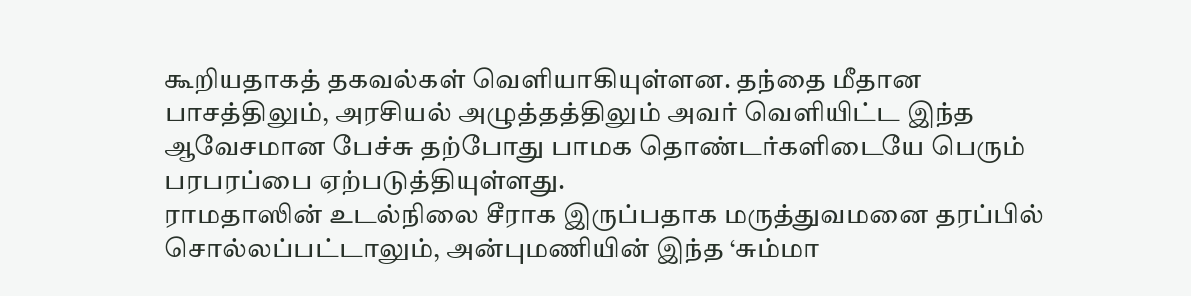கூறியதாகத் தகவல்கள் வெளியாகியுள்ளன. தந்தை மீதான பாசத்திலும், அரசியல் அழுத்தத்திலும் அவர் வெளியிட்ட இந்த ஆவேசமான பேச்சு தற்போது பாமக தொண்டர்களிடையே பெரும் பரபரப்பை ஏற்படுத்தியுள்ளது.
ராமதாஸின் உடல்நிலை சீராக இருப்பதாக மருத்துவமனை தரப்பில் சொல்லப்பட்டாலும், அன்புமணியின் இந்த ‘சும்மா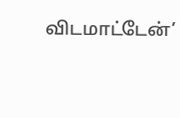விடமாட்டேன்’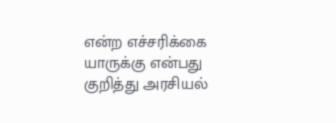என்ற எச்சரிக்கை யாருக்கு என்பது குறித்து அரசியல்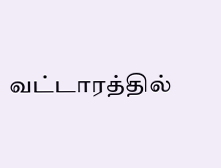வட்டாரத்தில்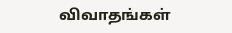விவாதங்கள்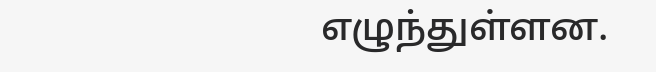எழுந்துள்ளன.